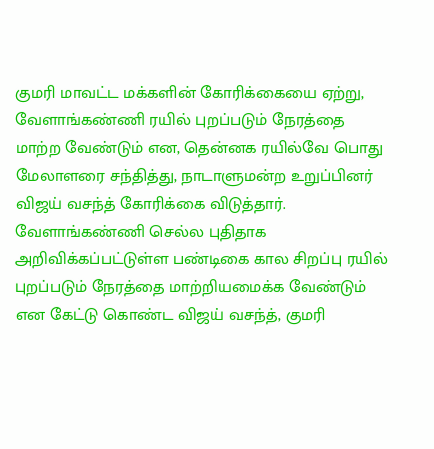குமரி மாவட்ட மக்களின் கோரிக்கையை ஏற்று, வேளாங்கண்ணி ரயில் புறப்படும் நேரத்தை மாற்ற வேண்டும் என, தென்னக ரயில்வே பொது மேலாளரை சந்தித்து, நாடாளுமன்ற உறுப்பினர் விஜய் வசந்த் கோரிக்கை விடுத்தார்.
வேளாங்கண்ணி செல்ல புதிதாக அறிவிக்கப்பட்டுள்ள பண்டிகை கால சிறப்பு ரயில் புறப்படும் நேரத்தை மாற்றியமைக்க வேண்டும் என கேட்டு கொண்ட விஜய் வசந்த், குமரி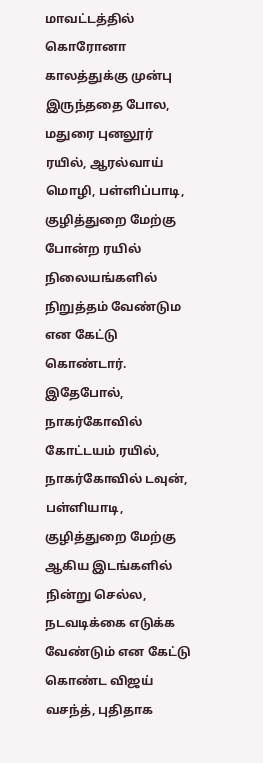மாவட்டத்தில் கொரோனா காலத்துக்கு முன்பு இருந்ததை போல, மதுரை புனலூர் ரயில், ஆரல்வாய் மொழி, பள்ளிப்பாடி, குழித்துறை மேற்கு போன்ற ரயில் நிலையங்களில் நிறுத்தம் வேண்டும என கேட்டு கொண்டார்.
இதேபோல், நாகர்கோவில் கோட்டயம் ரயில், நாகர்கோவில் டவுன், பள்ளியாடி, குழித்துறை மேற்கு ஆகிய இடங்களில் நின்று செல்ல, நடவடிக்கை எடுக்க வேண்டும் என கேட்டு கொண்ட விஜய் வசந்த், புதிதாக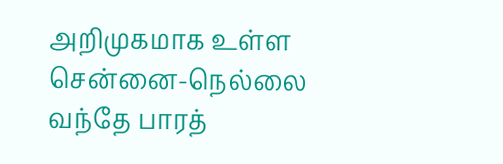அறிமுகமாக உள்ள சென்னை-நெல்லை வந்தே பாரத்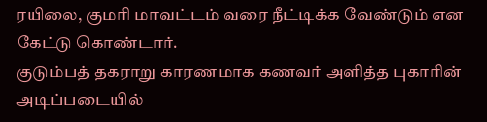ரயிலை, குமரி மாவட்டம் வரை நீட்டிக்க வேண்டும் என கேட்டு கொண்டார்.
குடும்பத் தகராறு காரணமாக கணவர் அளித்த புகாரின் அடிப்படையில்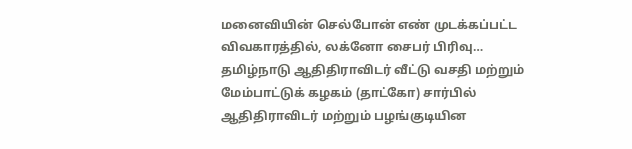மனைவியின் செல்போன் எண் முடக்கப்பட்ட விவகாரத்தில், லக்னோ சைபர் பிரிவு…
தமிழ்நாடு ஆதிதிராவிடர் வீட்டு வசதி மற்றும் மேம்பாட்டுக் கழகம் (தாட்கோ) சார்பில் ஆதிதிராவிடர் மற்றும் பழங்குடியின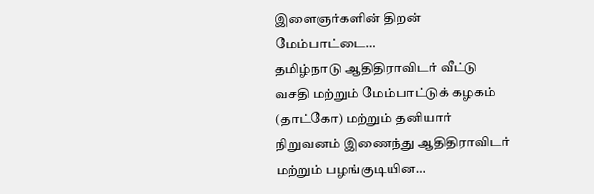இளைஞர்களின் திறன் மேம்பாட்டை…
தமிழ்நாடு ஆதிதிராவிடர் வீட்டு வசதி மற்றும் மேம்பாட்டுக் கழகம் (தாட்கோ) மற்றும் தனியார் நிறுவனம் இணைந்து ஆதிதிராவிடர் மற்றும் பழங்குடியின…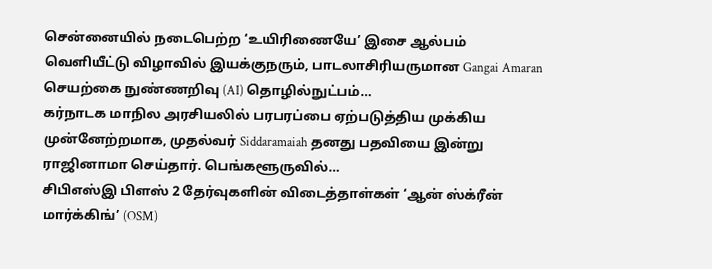சென்னையில் நடைபெற்ற ‘உயிரிணையே’ இசை ஆல்பம் வெளியீட்டு விழாவில் இயக்குநரும், பாடலாசிரியருமான Gangai Amaran செயற்கை நுண்ணறிவு (AI) தொழில்நுட்பம்…
கர்நாடக மாநில அரசியலில் பரபரப்பை ஏற்படுத்திய முக்கிய முன்னேற்றமாக, முதல்வர் Siddaramaiah தனது பதவியை இன்று ராஜினாமா செய்தார். பெங்களூருவில்…
சிபிஎஸ்இ பிளஸ் 2 தேர்வுகளின் விடைத்தாள்கள் ‘ஆன் ஸ்க்ரீன் மார்க்கிங்’ (OSM)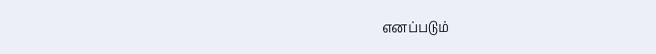எனப்படும்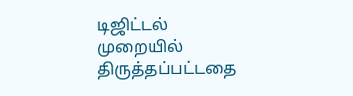டிஜிட்டல் முறையில் திருத்தப்பட்டதை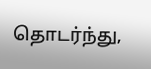தொடர்ந்து,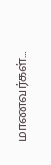மாணவர்கள்…